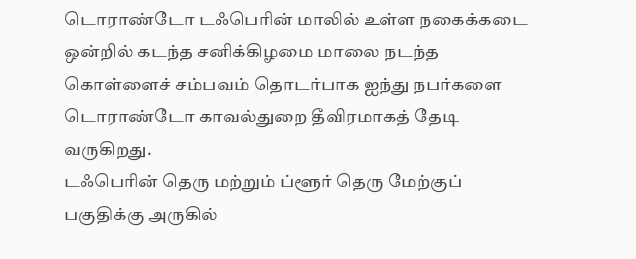டொராண்டோ டஃபெரின் மாலில் உள்ள நகைக்கடை ஒன்றில் கடந்த சனிக்கிழமை மாலை நடந்த கொள்ளைச் சம்பவம் தொடர்பாக ஐந்து நபர்களை டொராண்டோ காவல்துறை தீவிரமாகத் தேடி வருகிறது.
டஃபெரின் தெரு மற்றும் ப்ளூர் தெரு மேற்குப் பகுதிக்கு அருகில்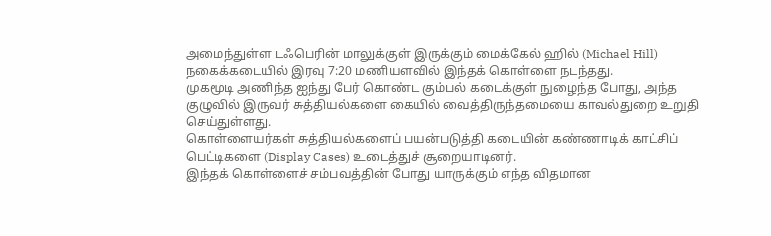அமைந்துள்ள டஃபெரின் மாலுக்குள் இருக்கும் மைக்கேல் ஹில் (Michael Hill) நகைக்கடையில் இரவு 7:20 மணியளவில் இந்தக் கொள்ளை நடந்தது.
முகமூடி அணிந்த ஐந்து பேர் கொண்ட கும்பல் கடைக்குள் நுழைந்த போது, அந்த குழுவில் இருவர் சுத்தியல்களை கையில் வைத்திருந்தமையை காவல்துறை உறுதி செய்துள்ளது.
கொள்ளையர்கள் சுத்தியல்களைப் பயன்படுத்தி கடையின் கண்ணாடிக் காட்சிப் பெட்டிகளை (Display Cases) உடைத்துச் சூறையாடினர்.
இந்தக் கொள்ளைச் சம்பவத்தின் போது யாருக்கும் எந்த விதமான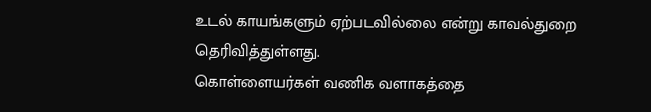உடல் காயங்களும் ஏற்படவில்லை என்று காவல்துறை தெரிவித்துள்ளது.
கொள்ளையர்கள் வணிக வளாகத்தை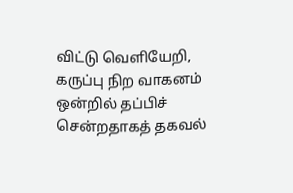விட்டு வெளியேறி, கருப்பு நிற வாகனம் ஒன்றில் தப்பிச் சென்றதாகத் தகவல்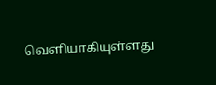வெளியாகியுள்ளது